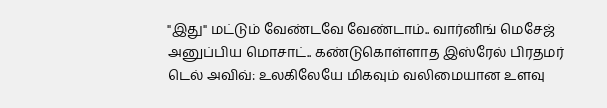"இது" மட்டும் வேண்டவே வேண்டாம்.. வார்னிங் மெசேஜ் அனுப்பிய மொசாட்.. கண்டுகொள்ளாத இஸ்ரேல் பிரதமர்
டெல் அவிவ்: உலகிலேயே மிகவும் வலிமையான உளவு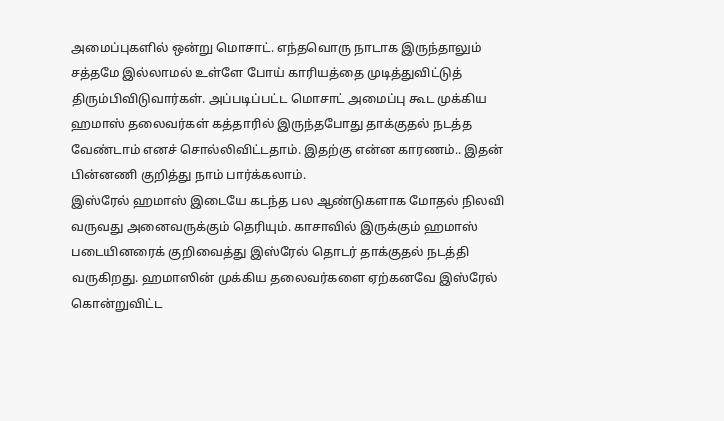அமைப்புகளில் ஒன்று மொசாட். எந்தவொரு நாடாக இருந்தாலும் சத்தமே இல்லாமல் உள்ளே போய் காரியத்தை முடித்துவிட்டுத் திரும்பிவிடுவார்கள். அப்படிப்பட்ட மொசாட் அமைப்பு கூட முக்கிய ஹமாஸ் தலைவர்கள் கத்தாரில் இருந்தபோது தாக்குதல் நடத்த வேண்டாம் எனச் சொல்லிவிட்டதாம். இதற்கு என்ன காரணம்.. இதன் பின்னணி குறித்து நாம் பார்க்கலாம்.
இஸ்ரேல் ஹமாஸ் இடையே கடந்த பல ஆண்டுகளாக மோதல் நிலவி வருவது அனைவருக்கும் தெரியும். காசாவில் இருக்கும் ஹமாஸ் படையினரைக் குறிவைத்து இஸ்ரேல் தொடர் தாக்குதல் நடத்தி வருகிறது. ஹமாஸின் முக்கிய தலைவர்களை ஏற்கனவே இஸ்ரேல் கொன்றுவிட்ட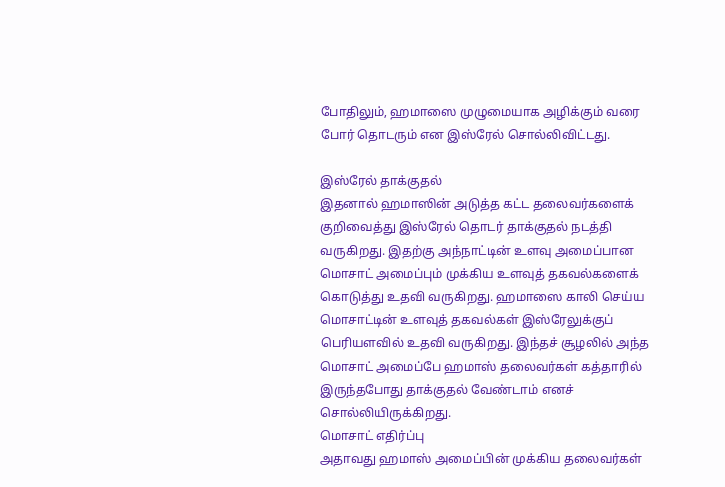போதிலும், ஹமாஸை முழுமையாக அழிக்கும் வரை போர் தொடரும் என இஸ்ரேல் சொல்லிவிட்டது.

இஸ்ரேல் தாக்குதல்
இதனால் ஹமாஸின் அடுத்த கட்ட தலைவர்களைக் குறிவைத்து இஸ்ரேல் தொடர் தாக்குதல் நடத்தி வருகிறது. இதற்கு அந்நாட்டின் உளவு அமைப்பான மொசாட் அமைப்பும் முக்கிய உளவுத் தகவல்களைக் கொடுத்து உதவி வருகிறது. ஹமாஸை காலி செய்ய மொசாட்டின் உளவுத் தகவல்கள் இஸ்ரேலுக்குப் பெரியளவில் உதவி வருகிறது. இந்தச் சூழலில் அந்த மொசாட் அமைப்பே ஹமாஸ் தலைவர்கள் கத்தாரில் இருந்தபோது தாக்குதல் வேண்டாம் எனச் சொல்லியிருக்கிறது.
மொசாட் எதிர்ப்பு
அதாவது ஹமாஸ் அமைப்பின் முக்கிய தலைவர்கள்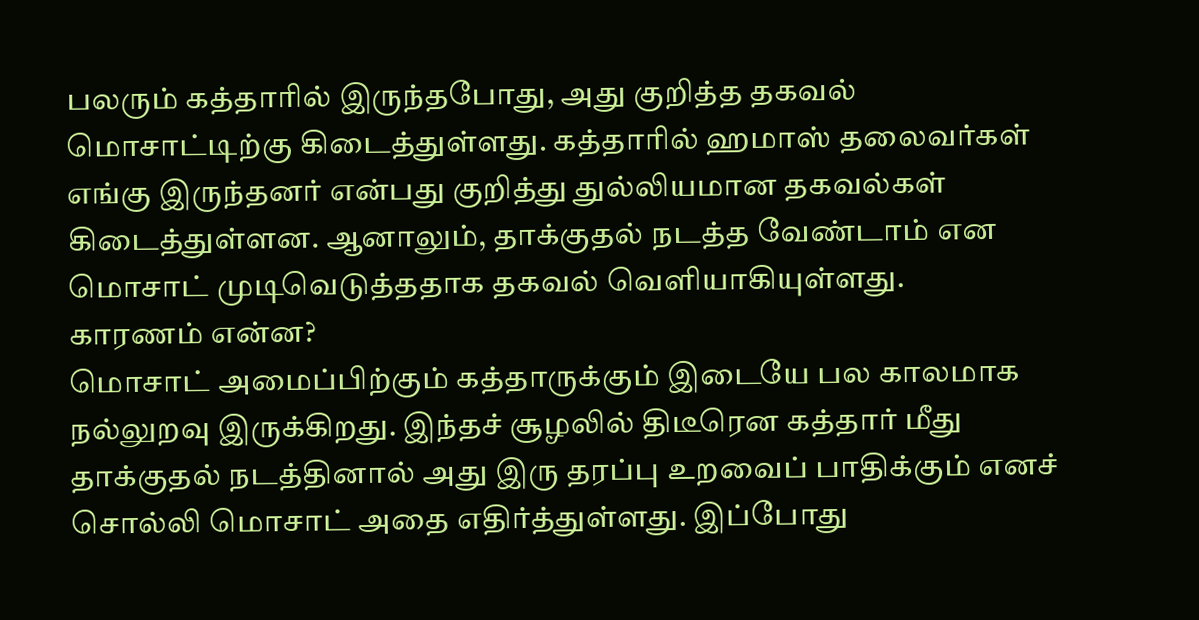பலரும் கத்தாரில் இருந்தபோது, அது குறித்த தகவல் மொசாட்டிற்கு கிடைத்துள்ளது. கத்தாரில் ஹமாஸ் தலைவர்கள் எங்கு இருந்தனர் என்பது குறித்து துல்லியமான தகவல்கள் கிடைத்துள்ளன. ஆனாலும், தாக்குதல் நடத்த வேண்டாம் என மொசாட் முடிவெடுத்ததாக தகவல் வெளியாகியுள்ளது.
காரணம் என்ன?
மொசாட் அமைப்பிற்கும் கத்தாருக்கும் இடையே பல காலமாக நல்லுறவு இருக்கிறது. இந்தச் சூழலில் திடீரென கத்தார் மீது தாக்குதல் நடத்தினால் அது இரு தரப்பு உறவைப் பாதிக்கும் எனச் சொல்லி மொசாட் அதை எதிர்த்துள்ளது. இப்போது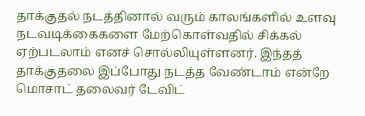தாக்குதல் நடத்தினால் வரும் காலங்களில் உளவு நடவடிக்கைகளை மேற்கொள்வதில் சிக்கல் ஏற்படலாம் எனச் சொல்லியுள்ளனர். இந்தத் தாக்குதலை இப்போது நடத்த வேண்டாம் என்றே மொசாட் தலைவர் டேவிட்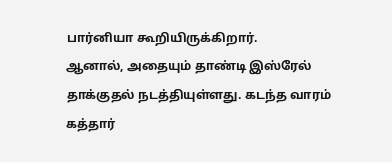பார்னியா கூறியிருக்கிறார்.
ஆனால், அதையும் தாண்டி இஸ்ரேல் தாக்குதல் நடத்தியுள்ளது. கடந்த வாரம் கத்தார்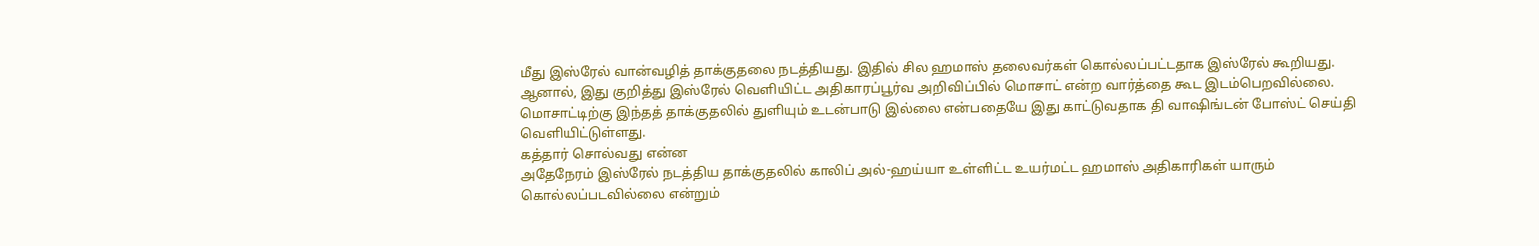மீது இஸ்ரேல் வான்வழித் தாக்குதலை நடத்தியது. இதில் சில ஹமாஸ் தலைவர்கள் கொல்லப்பட்டதாக இஸ்ரேல் கூறியது. ஆனால், இது குறித்து இஸ்ரேல் வெளியிட்ட அதிகாரப்பூர்வ அறிவிப்பில் மொசாட் என்ற வார்த்தை கூட இடம்பெறவில்லை. மொசாட்டிற்கு இந்தத் தாக்குதலில் துளியும் உடன்பாடு இல்லை என்பதையே இது காட்டுவதாக தி வாஷிங்டன் போஸ்ட் செய்தி வெளியிட்டுள்ளது.
கத்தார் சொல்வது என்ன
அதேநேரம் இஸ்ரேல் நடத்திய தாக்குதலில் காலிப் அல்-ஹய்யா உள்ளிட்ட உயர்மட்ட ஹமாஸ் அதிகாரிகள் யாரும் கொல்லப்படவில்லை என்றும்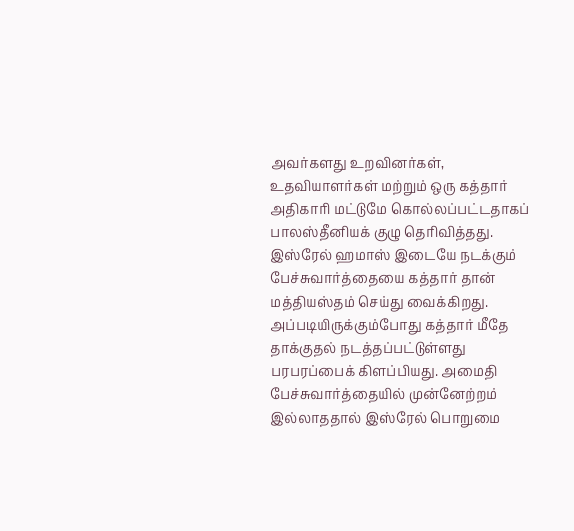அவர்களது உறவினர்கள், உதவியாளர்கள் மற்றும் ஒரு கத்தார் அதிகாரி மட்டுமே கொல்லப்பட்டதாகப் பாலஸ்தீனியக் குழு தெரிவித்தது.
இஸ்ரேல் ஹமாஸ் இடையே நடக்கும் பேச்சுவார்த்தையை கத்தார் தான் மத்தியஸ்தம் செய்து வைக்கிறது. அப்படியிருக்கும்போது கத்தார் மீதே தாக்குதல் நடத்தப்பட்டுள்ளது பரபரப்பைக் கிளப்பியது. அமைதி பேச்சுவார்த்தையில் முன்னேற்றம் இல்லாததால் இஸ்ரேல் பொறுமை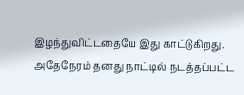இழந்துவிட்டதையே இது காட்டுகிறது. அதேநேரம் தனது நாட்டில் நடத்தப்பட்ட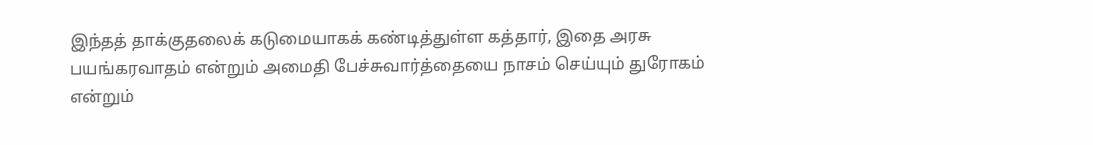இந்தத் தாக்குதலைக் கடுமையாகக் கண்டித்துள்ள கத்தார், இதை அரசு பயங்கரவாதம் என்றும் அமைதி பேச்சுவார்த்தையை நாசம் செய்யும் துரோகம் என்றும்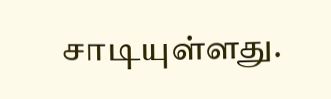சாடியுள்ளது.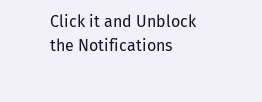Click it and Unblock the Notifications